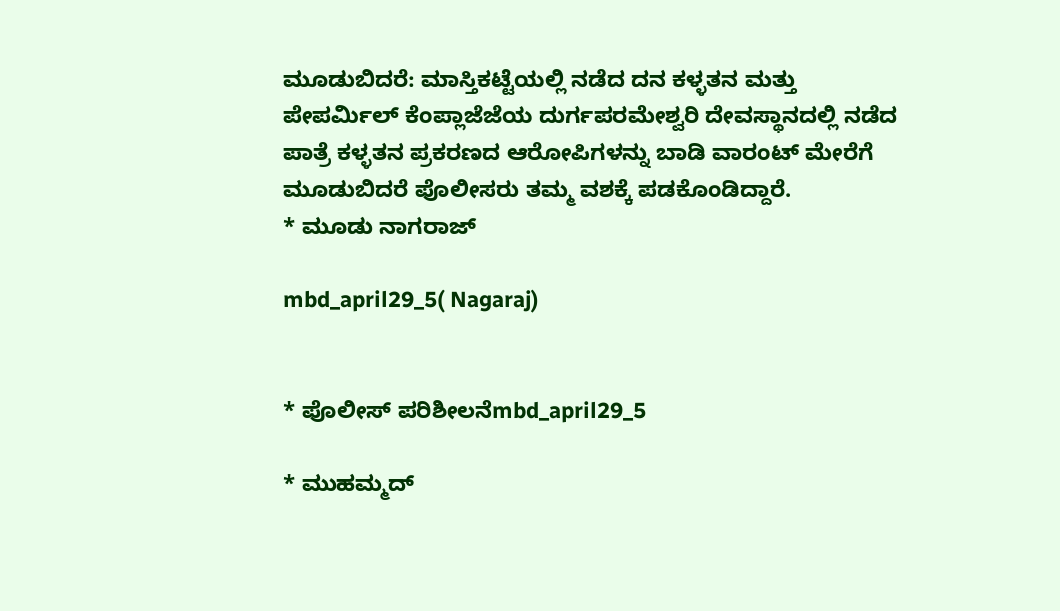ಮೂಡುಬಿದರೆ: ಮಾಸ್ತಿಕಟ್ಟೆಯಲ್ಲಿ ನಡೆದ ದನ ಕಳ್ಳತನ ಮತ್ತು ಪೇಪರ್ಮಿಲ್ ಕೆಂಪ್ಲಾಜೆಜೆಯ ದುರ್ಗಪರಮೇಶ್ವರಿ ದೇವಸ್ಥಾನದಲ್ಲಿ ನಡೆದ ಪಾತ್ರೆ ಕಳ್ಳತನ ಪ್ರಕರಣದ ಆರೋಪಿಗಳನ್ನು ಬಾಡಿ ವಾರಂಟ್ ಮೇರೆಗೆ ಮೂಡುಬಿದರೆ ಪೊಲೀಸರು ತಮ್ಮ ವಶಕ್ಕೆ ಪಡಕೊಂಡಿದ್ದಾರೆ.
* ಮೂಡು ನಾಗರಾಜ್

mbd_april29_5( Nagaraj)


* ಪೊಲೀಸ್ ಪರಿಶೀಲನೆmbd_april29_5

* ಮುಹಮ್ಮದ್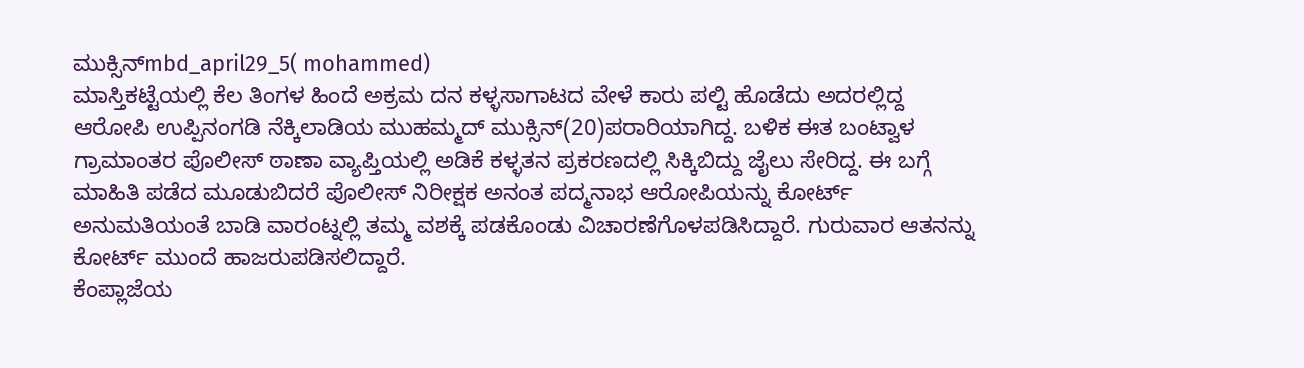ಮುಕ್ಸಿನ್mbd_april29_5( mohammed)
ಮಾಸ್ತಿಕಟ್ಟೆಯಲ್ಲಿ ಕೆಲ ತಿಂಗಳ ಹಿಂದೆ ಅಕ್ರಮ ದನ ಕಳ್ಳಸಾಗಾಟದ ವೇಳೆ ಕಾರು ಪಲ್ಟಿ ಹೊಡೆದು ಅದರಲ್ಲಿದ್ದ ಆರೋಪಿ ಉಪ್ಪಿನಂಗಡಿ ನೆಕ್ಕಿಲಾಡಿಯ ಮುಹಮ್ಮದ್ ಮುಕ್ಸಿನ್(20)ಪರಾರಿಯಾಗಿದ್ದ. ಬಳಿಕ ಈತ ಬಂಟ್ವಾಳ ಗ್ರಾಮಾಂತರ ಪೊಲೀಸ್ ಠಾಣಾ ವ್ಯಾಪ್ತಿಯಲ್ಲಿ ಅಡಿಕೆ ಕಳ್ಳತನ ಪ್ರಕರಣದಲ್ಲಿ ಸಿಕ್ಕಿಬಿದ್ದು ಜೈಲು ಸೇರಿದ್ದ. ಈ ಬಗ್ಗೆ ಮಾಹಿತಿ ಪಡೆದ ಮೂಡುಬಿದರೆ ಪೊಲೀಸ್ ನಿರೀಕ್ಷಕ ಅನಂತ ಪದ್ಮನಾಭ ಆರೋಪಿಯನ್ನು ಕೋರ್ಟ್ ಅನುಮತಿಯಂತೆ ಬಾಡಿ ವಾರಂಟ್ನಲ್ಲಿ ತಮ್ಮ ವಶಕ್ಕೆ ಪಡಕೊಂಡು ವಿಚಾರಣೆಗೊಳಪಡಿಸಿದ್ದಾರೆ. ಗುರುವಾರ ಆತನನ್ನು ಕೋರ್ಟ್ ಮುಂದೆ ಹಾಜರುಪಡಿಸಲಿದ್ದಾರೆ.
ಕೆಂಪ್ಲಾಜೆಯ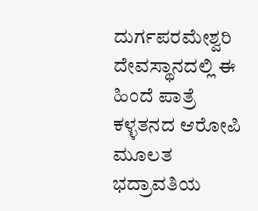ದುರ್ಗಪರಮೇಶ್ವರಿ ದೇವಸ್ಥಾನದಲ್ಲಿ ಈ ಹಿಂದೆ ಪಾತ್ರೆ ಕಳ್ಳತನದ ಆರೋಪಿ ಮೂಲತ ಭದ್ರಾವತಿಯ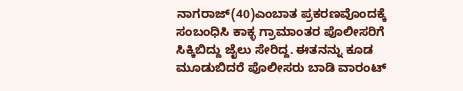ನಾಗರಾಜ್(40)ಎಂಬಾತ ಪ್ರಕರಣವೊಂದಕ್ಕೆ ಸಂಬಂಧಿಸಿ ಕಾಕ್ಳ ಗ್ರಾಮಾಂತರ ಪೊಲೀಸರಿಗೆ ಸಿಕ್ಕಿಬಿದ್ದು ಜೈಲು ಸೇರಿದ್ದ. ಈತನನ್ನು ಕೂಡ ಮೂಡುಬಿದರೆ ಪೊಲೀಸರು ಬಾಡಿ ವಾರಂಟ್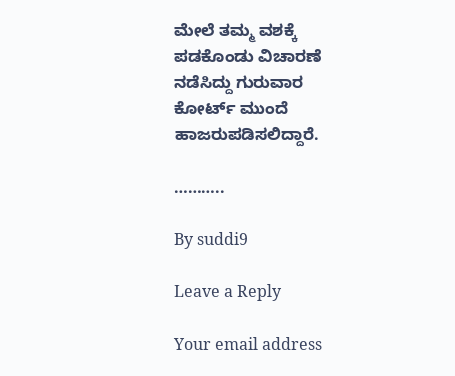ಮೇಲೆ ತಮ್ಮ ವಶಕ್ಕೆ ಪಡಕೊಂಡು ವಿಚಾರಣೆ ನಡೆಸಿದ್ದು ಗುರುವಾರ ಕೋರ್ಟ್ ಮುಂದೆ ಹಾಜರುಪಡಿಸಲಿದ್ದಾರೆ.

………..

By suddi9

Leave a Reply

Your email address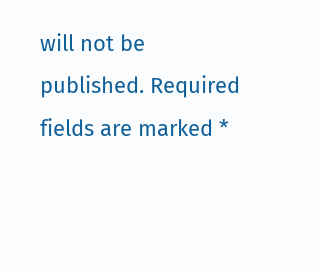will not be published. Required fields are marked *